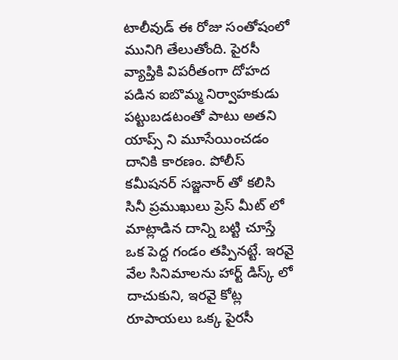టాలీవుడ్ ఈ రోజు సంతోషంలో మునిగి తేలుతోంది. పైరసీ వ్యాప్తికి విపరీతంగా దోహద పడిన ఐబొమ్మ నిర్వాహకుడు పట్టుబడటంతో పాటు అతని యాప్స్ ని మూసేయించడం దానికి కారణం. పోలీస్ కమీషనర్ సజ్జనార్ తో కలిసి సినీ ప్రముఖులు ప్రెస్ మీట్ లో మాట్లాడిన దాన్ని బట్టి చూస్తే ఒక పెద్ద గండం తప్పినట్టే. ఇరవై వేల సినిమాలను హార్ట్ డిస్క్ లో దాచుకుని, ఇరవై కోట్ల రూపాయలు ఒక్క పైరసీ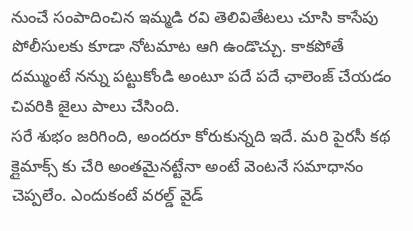నుంచే సంపాదించిన ఇమ్మడి రవి తెలివితేటలు చూసి కాసేపు పోలీసులకు కూడా నోటమాట ఆగి ఉండొచ్చు. కాకపోతే దమ్ముంటే నన్ను పట్టుకోండి అంటూ పదే పదే ఛాలెంజ్ చేయడం చివరికి జైలు పాలు చేసింది.
సరే శుభం జరిగింది, అందరూ కోరుకున్నది ఇదే. మరి పైరసీ కథ క్లైమాక్స్ కు చేరి అంతమైనట్టేనా అంటే వెంటనే సమాధానం చెప్పలేం. ఎందుకంటే వరల్డ్ వైడ్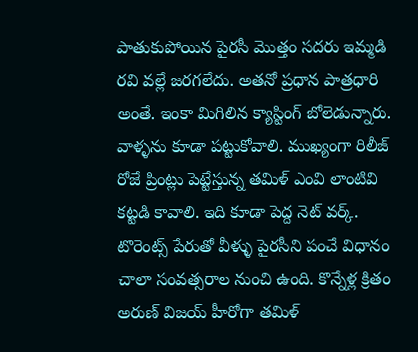పాతుకుపోయిన పైరసీ మొత్తం సదరు ఇమ్మడి రవి వల్లే జరగలేదు. అతనో ప్రధాన పాత్రధారి అంతే. ఇంకా మిగిలిన క్యాస్టింగ్ బోలెడున్నారు. వాళ్ళను కూడా పట్టుకోవాలి. ముఖ్యంగా రిలీజ్ రోజే ప్రింట్లు పెట్టేస్తున్న తమిళ్ ఎంవి లాంటివి కట్టడి కావాలి. ఇది కూడా పెద్ద నెట్ వర్క్. టొరెంట్స్ పేరుతో వీళ్ళు పైరసీని పంచే విధానం చాలా సంవత్సరాల నుంచి ఉంది. కొన్నేళ్ల క్రితం అరుణ్ విజయ్ హీరోగా తమిళ్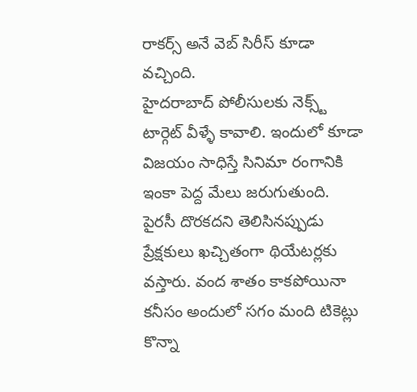రాకర్స్ అనే వెబ్ సిరీస్ కూడా వచ్చింది.
హైదరాబాద్ పోలీసులకు నెక్స్ట్ టార్గెట్ వీళ్ళే కావాలి. ఇందులో కూడా విజయం సాధిస్తే సినిమా రంగానికి ఇంకా పెద్ద మేలు జరుగుతుంది. పైరసీ దొరకదని తెలిసినప్పుడు ప్రేక్షకులు ఖచ్చితంగా థియేటర్లకు వస్తారు. వంద శాతం కాకపోయినా కనీసం అందులో సగం మంది టికెట్లు కొన్నా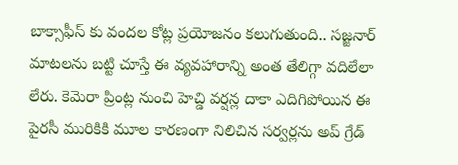బాక్సాఫీస్ కు వందల కోట్ల ప్రయోజనం కలుగుతుంది.. సజ్జనార్ మాటలను బట్టి చూస్తే ఈ వ్యవహారాన్ని అంత తేలిగ్గా వదిలేలా లేరు. కెమెరా ప్రింట్ల నుంచి హెచ్డి వర్షన్ల దాకా ఎదిగిపోయిన ఈ పైరసీ మురికికి మూల కారణంగా నిలిచిన సర్వర్లను అప్ గ్రేడ్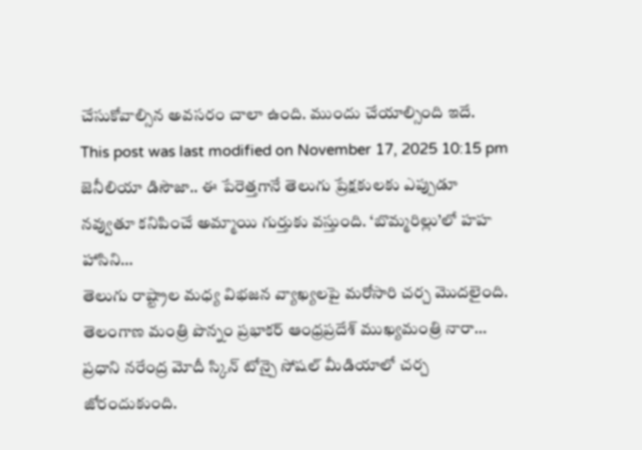చేసుకోవాల్సిన అవసరం చాలా ఉంది. ముందు చేయాల్సింది ఇదే.
This post was last modified on November 17, 2025 10:15 pm
జెనీలియా డిసౌజా.. ఈ పేరెత్తగానే తెలుగు ప్రేక్షకులకు ఎప్పుడూ నవ్వుతూ కనిపించే అమ్మాయి గుర్తుకు వస్తుంది. ‘బొమ్మరిల్లు’లో హహ హాసిని…
తెలుగు రాష్ట్రాల మధ్య విభజన వ్యాఖ్యలపై మరోసారి చర్చ మొదలైంది. తెలంగాణ మంత్రి పొన్నం ప్రభాకర్ ఆంధ్రప్రదేశ్ ముఖ్యమంత్రి నారా…
ప్రధాని నరేంద్ర మోదీ స్కిన్ టోన్పై సోషల్ మీడియాలో చర్చ జోరందుకుంది.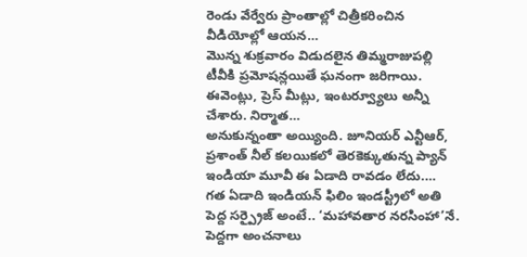రెండు వేర్వేరు ప్రాంతాల్లో చిత్రీకరించిన వీడియోల్లో ఆయన…
మొన్న శుక్రవారం విడుదలైన తిమ్మరాజుపల్లి టీవీకి ప్రమోషన్లయితే ఘనంగా జరిగాయి. ఈవెంట్లు, ప్రెస్ మీట్లు, ఇంటర్వ్యూలు అన్నీ చేశారు. నిర్మాత…
అనుకున్నంతా అయ్యింది. జూనియర్ ఎన్టీఆర్, ప్రశాంత్ నీల్ కలయికలో తెరకెక్కుతున్న ప్యాన్ ఇండియా మూవీ ఈ ఏడాది రావడం లేదు.…
గత ఏడాది ఇండియన్ ఫిలిం ఇండస్ట్రీలో అతి పెద్ద సర్ప్రైజ్ అంటే.. ‘మహావతార నరసింహా’నే. పెద్దగా అంచనాలు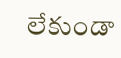లేకుండా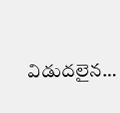విడుదలైన…